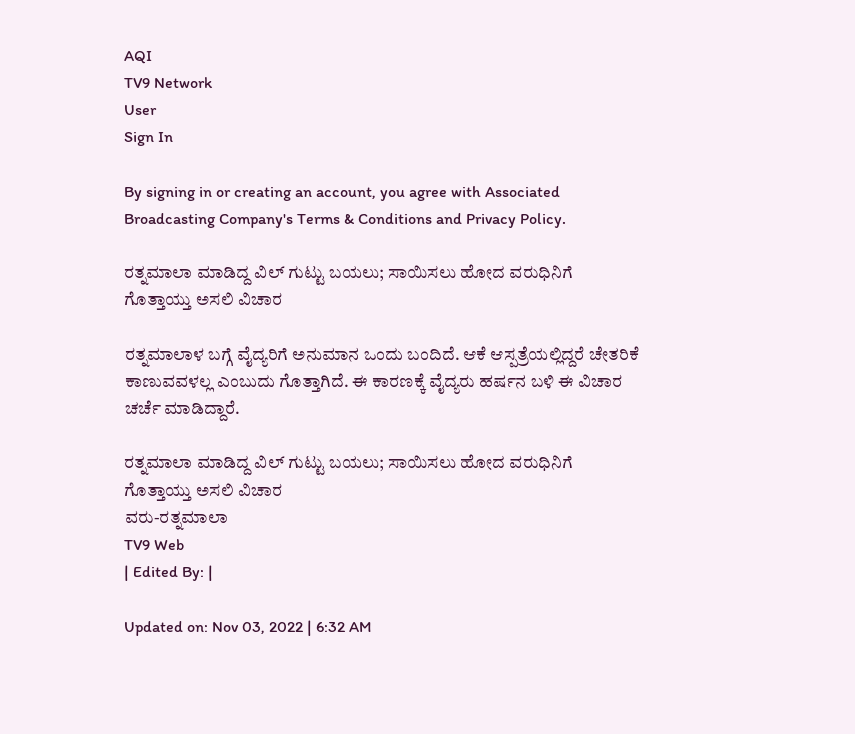AQI
TV9 Network
User
Sign In

By signing in or creating an account, you agree with Associated Broadcasting Company's Terms & Conditions and Privacy Policy.

ರತ್ನಮಾಲಾ ಮಾಡಿದ್ದ ವಿಲ್ ಗುಟ್ಟು ಬಯಲು; ಸಾಯಿಸಲು ಹೋದ ವರುಧಿನಿಗೆ ಗೊತ್ತಾಯ್ತು ಅಸಲಿ ವಿಚಾರ

ರತ್ನಮಾಲಾಳ ಬಗ್ಗೆ ವೈದ್ಯರಿಗೆ ಅನುಮಾನ ಒಂದು ಬಂದಿದೆ. ಆಕೆ ಆಸ್ಪತ್ರೆಯಲ್ಲಿದ್ದರೆ ಚೇತರಿಕೆ ಕಾಣುವವಳಲ್ಲ ಎಂಬುದು ಗೊತ್ತಾಗಿದೆ. ಈ ಕಾರಣಕ್ಕೆ ವೈದ್ಯರು ಹರ್ಷನ ಬಳಿ ಈ ವಿಚಾರ ಚರ್ಚೆ ಮಾಡಿದ್ದಾರೆ.

ರತ್ನಮಾಲಾ ಮಾಡಿದ್ದ ವಿಲ್ ಗುಟ್ಟು ಬಯಲು; ಸಾಯಿಸಲು ಹೋದ ವರುಧಿನಿಗೆ ಗೊತ್ತಾಯ್ತು ಅಸಲಿ ವಿಚಾರ
ವರು-ರತ್ನಮಾಲಾ
TV9 Web
| Edited By: |

Updated on: Nov 03, 2022 | 6:32 AM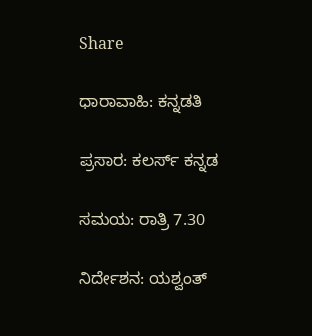Share

ಧಾರಾವಾಹಿ: ಕನ್ನಡತಿ

ಪ್ರಸಾರ: ಕಲರ್ಸ್ ಕನ್ನಡ

ಸಮಯ: ರಾತ್ರಿ 7.30

ನಿರ್ದೇಶನ: ಯಶ್ವಂತ್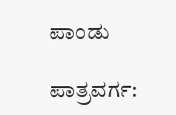ಪಾಂಡು

ಪಾತ್ರವರ್ಗ: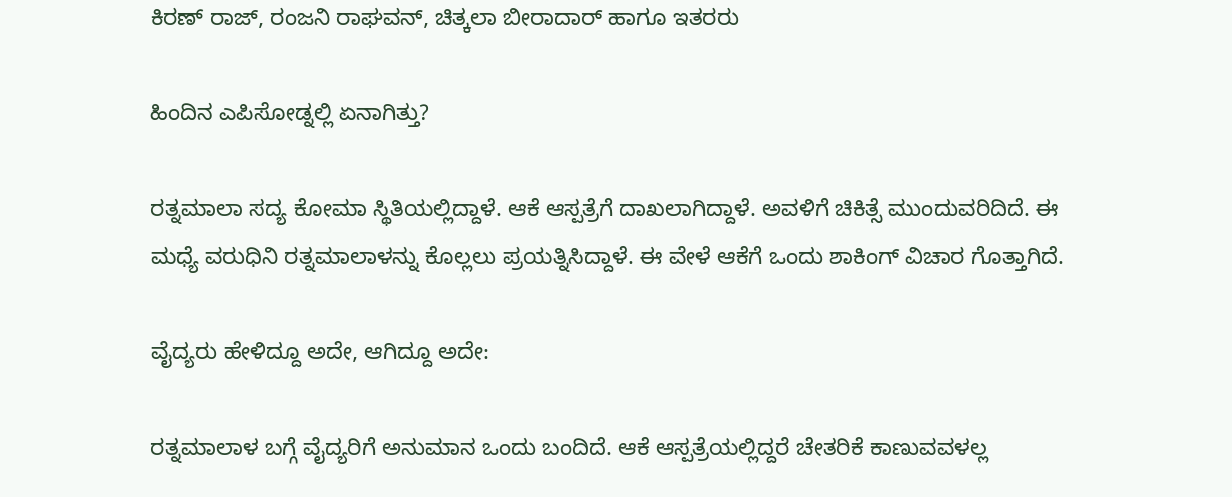ಕಿರಣ್ ರಾಜ್, ರಂಜನಿ ರಾಘವನ್, ಚಿತ್ಕಲಾ ಬೀರಾದಾರ್ ಹಾಗೂ ಇತರರು

ಹಿಂದಿನ ಎಪಿಸೋಡ್ನಲ್ಲಿ ಏನಾಗಿತ್ತು?

ರತ್ನಮಾಲಾ ಸದ್ಯ ಕೋಮಾ ಸ್ಥಿತಿಯಲ್ಲಿದ್ದಾಳೆ. ಆಕೆ ಆಸ್ಪತ್ರೆಗೆ ದಾಖಲಾಗಿದ್ದಾಳೆ. ಅವಳಿಗೆ ಚಿಕಿತ್ಸೆ ಮುಂದುವರಿದಿದೆ. ಈ ಮಧ್ಯೆ ವರುಧಿನಿ ರತ್ನಮಾಲಾಳನ್ನು ಕೊಲ್ಲಲು ಪ್ರಯತ್ನಿಸಿದ್ದಾಳೆ. ಈ ವೇಳೆ ಆಕೆಗೆ ಒಂದು ಶಾಕಿಂಗ್ ವಿಚಾರ ಗೊತ್ತಾಗಿದೆ.

ವೈದ್ಯರು ಹೇಳಿದ್ದೂ ಅದೇ, ಆಗಿದ್ದೂ ಅದೇ:

ರತ್ನಮಾಲಾಳ ಬಗ್ಗೆ ವೈದ್ಯರಿಗೆ ಅನುಮಾನ ಒಂದು ಬಂದಿದೆ. ಆಕೆ ಆಸ್ಪತ್ರೆಯಲ್ಲಿದ್ದರೆ ಚೇತರಿಕೆ ಕಾಣುವವಳಲ್ಲ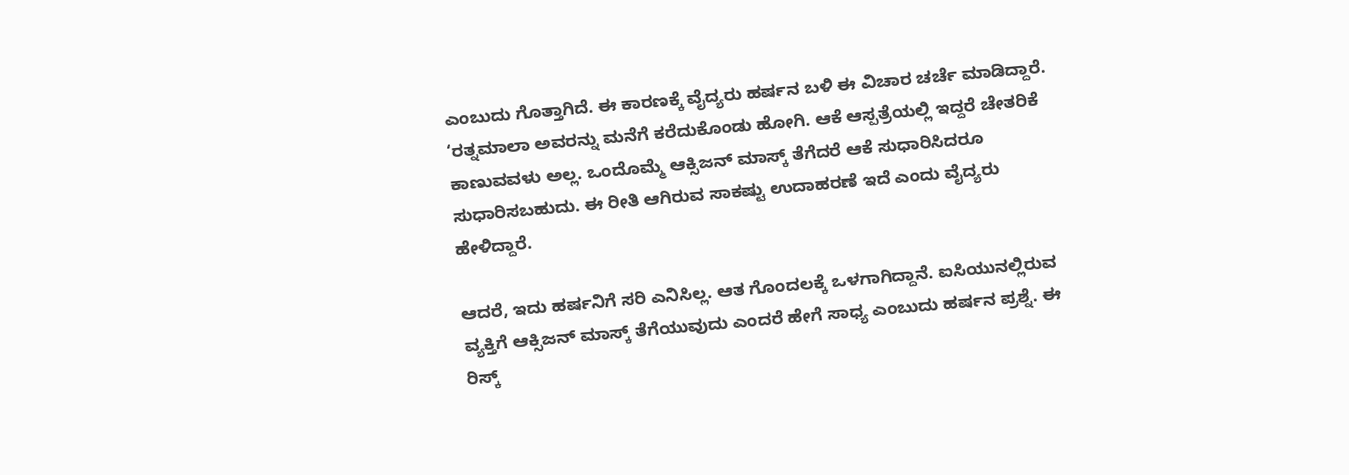ಎಂಬುದು ಗೊತ್ತಾಗಿದೆ. ಈ ಕಾರಣಕ್ಕೆ ವೈದ್ಯರು ಹರ್ಷನ ಬಳಿ ಈ ವಿಚಾರ ಚರ್ಚೆ ಮಾಡಿದ್ದಾರೆ. ‘ರತ್ನಮಾಲಾ ಅವರನ್ನು ಮನೆಗೆ ಕರೆದುಕೊಂಡು ಹೋಗಿ. ಆಕೆ ಆಸ್ಪತ್ರೆಯಲ್ಲಿ ಇದ್ದರೆ ಚೇತರಿಕೆ ಕಾಣುವವಳು ಅಲ್ಲ. ಒಂದೊಮ್ಮೆ ಆಕ್ಸಿಜನ್ ಮಾಸ್ಕ್ ತೆಗೆದರೆ ಆಕೆ ಸುಧಾರಿಸಿದರೂ ಸುಧಾರಿಸಬಹುದು. ಈ ರೀತಿ ಆಗಿರುವ ಸಾಕಷ್ಟು ಉದಾಹರಣೆ ಇದೆ ಎಂದು ವೈದ್ಯರು ಹೇಳಿದ್ದಾರೆ.

ಆದರೆ, ಇದು ಹರ್ಷನಿಗೆ ಸರಿ ಎನಿಸಿಲ್ಲ. ಆತ ಗೊಂದಲಕ್ಕೆ ಒಳಗಾಗಿದ್ದಾನೆ. ಐಸಿಯುನಲ್ಲಿರುವ ವ್ಯಕ್ತಿಗೆ ಆಕ್ಸಿಜನ್ ಮಾಸ್ಕ್ ತೆಗೆಯುವುದು ಎಂದರೆ ಹೇಗೆ ಸಾಧ್ಯ ಎಂಬುದು ಹರ್ಷನ ಪ್ರಶ್ನೆ. ಈ ರಿಸ್ಕ್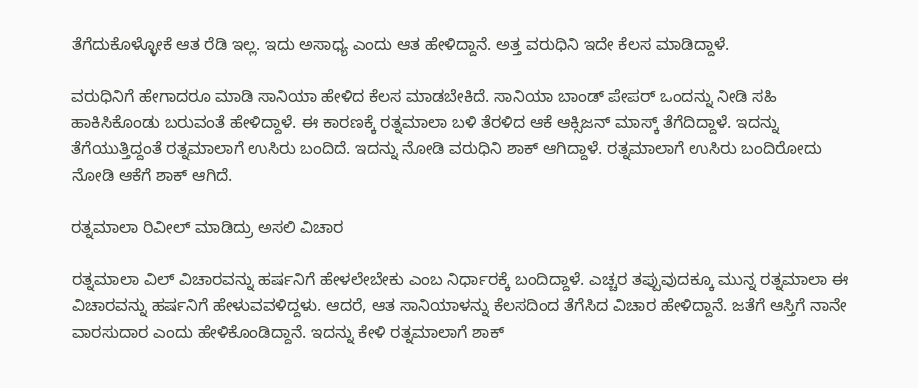ತೆಗೆದುಕೊಳ್ಳೋಕೆ ಆತ ರೆಡಿ ಇಲ್ಲ. ಇದು ಅಸಾಧ್ಯ ಎಂದು ಆತ ಹೇಳಿದ್ದಾನೆ. ಅತ್ತ ವರುಧಿನಿ ಇದೇ ಕೆಲಸ ಮಾಡಿದ್ದಾಳೆ.

ವರುಧಿನಿಗೆ ಹೇಗಾದರೂ ಮಾಡಿ ಸಾನಿಯಾ ಹೇಳಿದ ಕೆಲಸ ಮಾಡಬೇಕಿದೆ. ಸಾನಿಯಾ ಬಾಂಡ್ ಪೇಪರ್ ಒಂದನ್ನು ನೀಡಿ ಸಹಿ ಹಾಕಿಸಿಕೊಂಡು ಬರುವಂತೆ ಹೇಳಿದ್ದಾಳೆ. ಈ ಕಾರಣಕ್ಕೆ ರತ್ನಮಾಲಾ ಬಳಿ ತೆರಳಿದ ಆಕೆ ಆಕ್ಸಿಜನ್ ಮಾಸ್ಕ್ ತೆಗೆದಿದ್ದಾಳೆ. ಇದನ್ನು ತೆಗೆಯುತ್ತಿದ್ದಂತೆ ರತ್ನಮಾಲಾಗೆ ಉಸಿರು ಬಂದಿದೆ. ಇದನ್ನು ನೋಡಿ ವರುಧಿನಿ ಶಾಕ್ ಆಗಿದ್ದಾಳೆ. ರತ್ನಮಾಲಾಗೆ ಉಸಿರು ಬಂದಿರೋದು ನೋಡಿ ಆಕೆಗೆ ಶಾಕ್ ಆಗಿದೆ.

ರತ್ನಮಾಲಾ ರಿವೀಲ್ ಮಾಡಿದ್ರು ಅಸಲಿ ವಿಚಾರ

ರತ್ನಮಾಲಾ ವಿಲ್ ವಿಚಾರವನ್ನು ಹರ್ಷನಿಗೆ ಹೇಳಲೇಬೇಕು ಎಂಬ ನಿರ್ಧಾರಕ್ಕೆ ಬಂದಿದ್ದಾಳೆ. ಎಚ್ಚರ ತಪ್ಪುವುದಕ್ಕೂ ಮುನ್ನ ರತ್ನಮಾಲಾ ಈ ವಿಚಾರವನ್ನು ಹರ್ಷನಿಗೆ ಹೇಳುವವಳಿದ್ದಳು. ಆದರೆ, ಆತ ಸಾನಿಯಾಳನ್ನು ಕೆಲಸದಿಂದ ತೆಗೆಸಿದ ವಿಚಾರ ಹೇಳಿದ್ದಾನೆ. ಜತೆಗೆ ಆಸ್ತಿಗೆ ನಾನೇ ವಾರಸುದಾರ ಎಂದು ಹೇಳಿಕೊಂಡಿದ್ದಾನೆ. ಇದನ್ನು ಕೇಳಿ ರತ್ನಮಾಲಾಗೆ ಶಾಕ್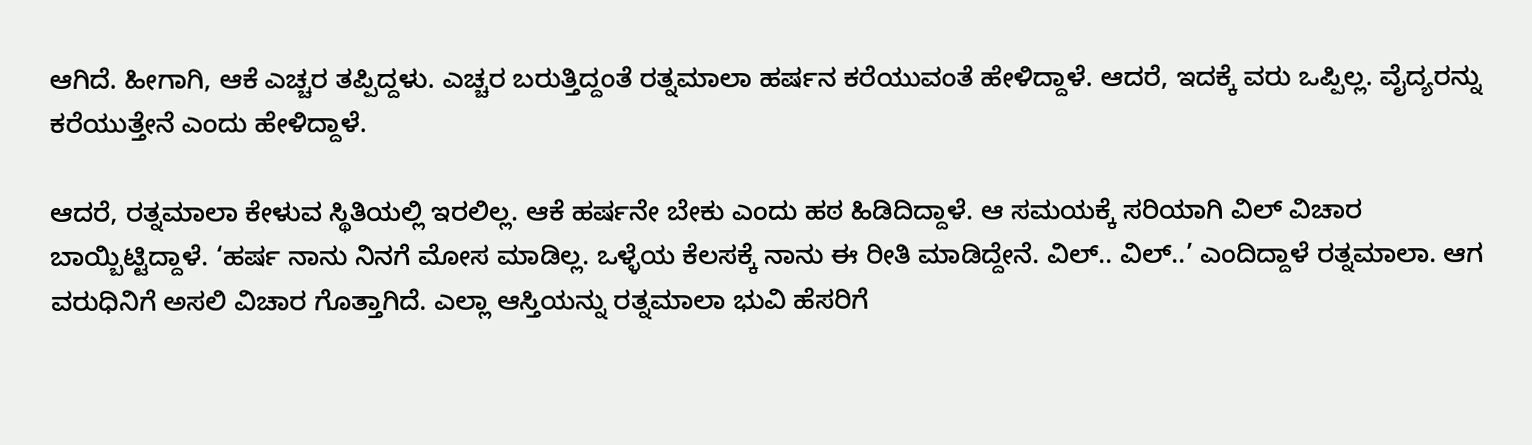ಆಗಿದೆ. ಹೀಗಾಗಿ, ಆಕೆ ಎಚ್ಚರ ತಪ್ಪಿದ್ದಳು. ಎಚ್ಚರ ಬರುತ್ತಿದ್ದಂತೆ ರತ್ನಮಾಲಾ ಹರ್ಷನ ಕರೆಯುವಂತೆ ಹೇಳಿದ್ದಾಳೆ. ಆದರೆ, ಇದಕ್ಕೆ ವರು ಒಪ್ಪಿಲ್ಲ. ವೈದ್ಯರನ್ನು ಕರೆಯುತ್ತೇನೆ ಎಂದು ಹೇಳಿದ್ದಾಳೆ.

ಆದರೆ, ರತ್ನಮಾಲಾ ಕೇಳುವ ಸ್ಥಿತಿಯಲ್ಲಿ ಇರಲಿಲ್ಲ. ಆಕೆ ಹರ್ಷನೇ ಬೇಕು ಎಂದು ಹಠ ಹಿಡಿದಿದ್ದಾಳೆ. ಆ ಸಮಯಕ್ಕೆ ಸರಿಯಾಗಿ ವಿಲ್ ವಿಚಾರ ಬಾಯ್ಬಿಟ್ಟಿದ್ದಾಳೆ. ‘ಹರ್ಷ ನಾನು ನಿನಗೆ ಮೋಸ ಮಾಡಿಲ್ಲ. ಒಳ್ಳೆಯ ಕೆಲಸಕ್ಕೆ ನಾನು ಈ ರೀತಿ ಮಾಡಿದ್ದೇನೆ. ವಿಲ್.. ವಿಲ್..’ ಎಂದಿದ್ದಾಳೆ ರತ್ನಮಾಲಾ. ಆಗ ವರುಧಿನಿಗೆ ಅಸಲಿ ವಿಚಾರ ಗೊತ್ತಾಗಿದೆ. ಎಲ್ಲಾ ಆಸ್ತಿಯನ್ನು ರತ್ನಮಾಲಾ ಭುವಿ ಹೆಸರಿಗೆ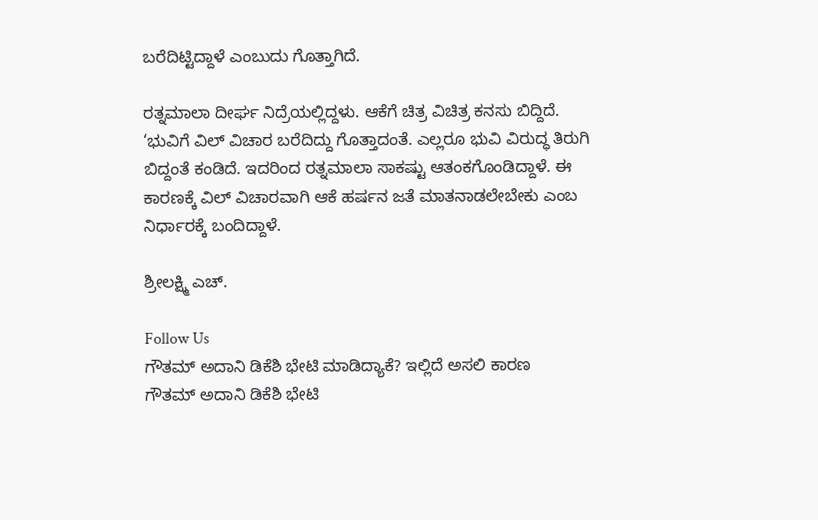ಬರೆದಿಟ್ಟಿದ್ದಾಳೆ ಎಂಬುದು ಗೊತ್ತಾಗಿದೆ.

ರತ್ನಮಾಲಾ ದೀರ್ಘ ನಿದ್ರೆಯಲ್ಲಿದ್ದಳು. ಆಕೆಗೆ ಚಿತ್ರ ವಿಚಿತ್ರ ಕನಸು ಬಿದ್ದಿದೆ. ‘ಭುವಿಗೆ ವಿಲ್ ವಿಚಾರ ಬರೆದಿದ್ದು ಗೊತ್ತಾದಂತೆ. ಎಲ್ಲರೂ ಭುವಿ ವಿರುದ್ಧ ತಿರುಗಿ ಬಿದ್ದಂತೆ ಕಂಡಿದೆ. ಇದರಿಂದ ರತ್ನಮಾಲಾ ಸಾಕಷ್ಟು ಆತಂಕಗೊಂಡಿದ್ದಾಳೆ. ಈ ಕಾರಣಕ್ಕೆ ವಿಲ್ ವಿಚಾರವಾಗಿ ಆಕೆ ಹರ್ಷನ ಜತೆ ಮಾತನಾಡಲೇಬೇಕು ಎಂಬ ನಿರ್ಧಾರಕ್ಕೆ ಬಂದಿದ್ದಾಳೆ.

ಶ್ರೀಲಕ್ಷ್ಮಿ ಎಚ್.

Follow Us
ಗೌತಮ್ ಅದಾನಿ ಡಿಕೆಶಿ ಭೇಟಿ ಮಾಡಿದ್ಯಾಕೆ? ಇಲ್ಲಿದೆ ಅಸಲಿ ಕಾರಣ
ಗೌತಮ್ ಅದಾನಿ ಡಿಕೆಶಿ ಭೇಟಿ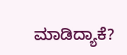ಮಾಡಿದ್ಯಾಕೆ?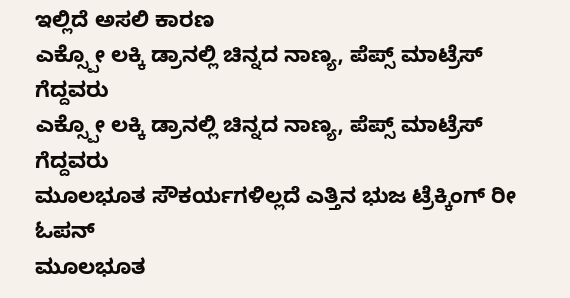ಇಲ್ಲಿದೆ ಅಸಲಿ ಕಾರಣ
ಎಕ್ಸ್ಪೋ ಲಕ್ಕಿ ಡ್ರಾನಲ್ಲಿ ಚಿನ್ನದ ನಾಣ್ಯ, ಪೆಪ್ಸ್ ಮಾಟ್ರೆಸ್ ಗೆದ್ದವರು
ಎಕ್ಸ್ಪೋ ಲಕ್ಕಿ ಡ್ರಾನಲ್ಲಿ ಚಿನ್ನದ ನಾಣ್ಯ, ಪೆಪ್ಸ್ ಮಾಟ್ರೆಸ್ ಗೆದ್ದವರು
ಮೂಲಭೂತ ಸೌಕರ್ಯಗಳಿಲ್ಲದೆ ಎತ್ತಿನ ಭುಜ ಟ್ರೆಕ್ಕಿಂಗ್ ರೀ ಓಪನ್
ಮೂಲಭೂತ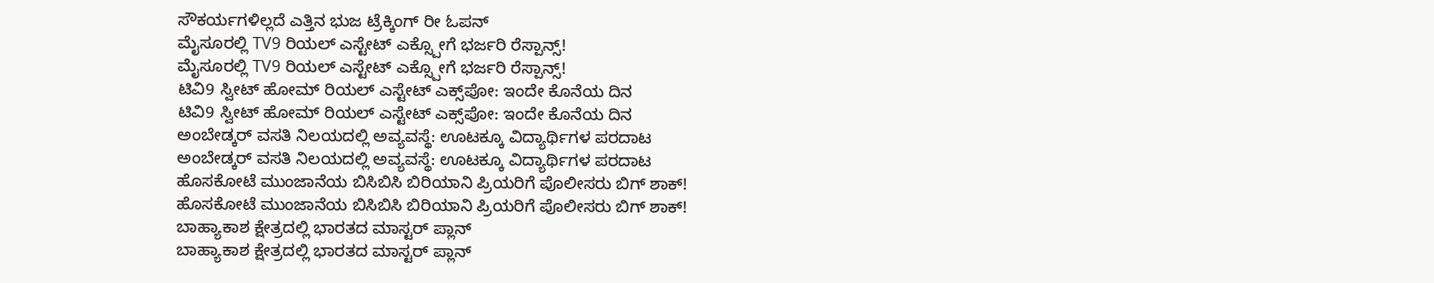ಸೌಕರ್ಯಗಳಿಲ್ಲದೆ ಎತ್ತಿನ ಭುಜ ಟ್ರೆಕ್ಕಿಂಗ್ ರೀ ಓಪನ್
ಮೈಸೂರಲ್ಲಿ TV9 ರಿಯಲ್ ಎಸ್ಟೇಟ್ ಎಕ್ಸ್ಪೋಗೆ ಭರ್ಜರಿ ರೆಸ್ಪಾನ್ಸ್!
ಮೈಸೂರಲ್ಲಿ TV9 ರಿಯಲ್ ಎಸ್ಟೇಟ್ ಎಕ್ಸ್ಪೋಗೆ ಭರ್ಜರಿ ರೆಸ್ಪಾನ್ಸ್!
ಟಿವಿ9 ಸ್ವೀಟ್ ಹೋಮ್ ರಿಯಲ್ ಎಸ್ಟೇಟ್ ಎಕ್ಸ್‌ಪೋ: ಇಂದೇ ಕೊನೆಯ ದಿನ
ಟಿವಿ9 ಸ್ವೀಟ್ ಹೋಮ್ ರಿಯಲ್ ಎಸ್ಟೇಟ್ ಎಕ್ಸ್‌ಪೋ: ಇಂದೇ ಕೊನೆಯ ದಿನ
ಅಂಬೇಡ್ಕರ್ ವಸತಿ ನಿಲಯದಲ್ಲಿ ಅವ್ಯವಸ್ಥೆ: ಊಟಕ್ಕೂ ವಿದ್ಯಾರ್ಥಿಗಳ ಪರದಾಟ
ಅಂಬೇಡ್ಕರ್ ವಸತಿ ನಿಲಯದಲ್ಲಿ ಅವ್ಯವಸ್ಥೆ: ಊಟಕ್ಕೂ ವಿದ್ಯಾರ್ಥಿಗಳ ಪರದಾಟ
ಹೊಸಕೋಟೆ ಮುಂಜಾನೆಯ ಬಿಸಿಬಿಸಿ ಬಿರಿಯಾನಿ ಪ್ರಿಯರಿಗೆ ಪೊಲೀಸರು ಬಿಗ್ ಶಾಕ್!
ಹೊಸಕೋಟೆ ಮುಂಜಾನೆಯ ಬಿಸಿಬಿಸಿ ಬಿರಿಯಾನಿ ಪ್ರಿಯರಿಗೆ ಪೊಲೀಸರು ಬಿಗ್ ಶಾಕ್!
ಬಾಹ್ಯಾಕಾಶ ಕ್ಷೇತ್ರದಲ್ಲಿ ಭಾರತದ ಮಾಸ್ಟರ್ ಪ್ಲಾನ್
ಬಾಹ್ಯಾಕಾಶ ಕ್ಷೇತ್ರದಲ್ಲಿ ಭಾರತದ ಮಾಸ್ಟರ್ ಪ್ಲಾನ್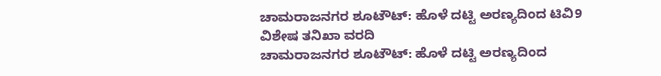ಚಾಮರಾಜನಗರ ಶೂಟೌಟ್: ಹೊಳೆ ದಟ್ಟಿ ಅರಣ್ಯದಿಂದ ಟಿವಿ9 ವಿಶೇಷ ತನಿಖಾ ವರದಿ
ಚಾಮರಾಜನಗರ ಶೂಟೌಟ್: ಹೊಳೆ ದಟ್ಟಿ ಅರಣ್ಯದಿಂದ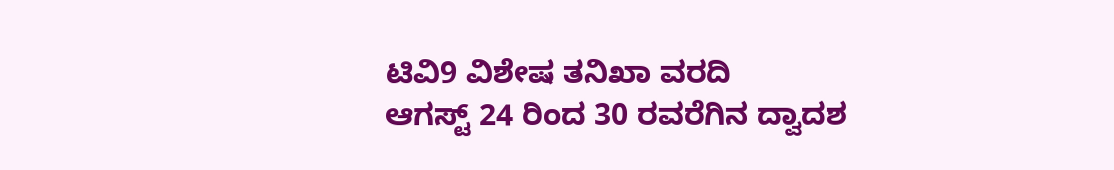ಟಿವಿ9 ವಿಶೇಷ ತನಿಖಾ ವರದಿ
ಆಗಸ್ಟ್ 24 ರಿಂದ 30 ರವರೆಗಿನ ದ್ವಾದಶ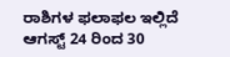ರಾಶಿಗಳ ಫಲಾಫಲ ಇಲ್ಲಿದೆ
ಆಗಸ್ಟ್ 24 ರಿಂದ 30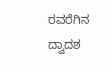ರವರೆಗಿನ ದ್ವಾದಶ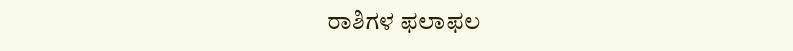ರಾಶಿಗಳ ಫಲಾಫಲ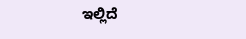ಇಲ್ಲಿದೆ